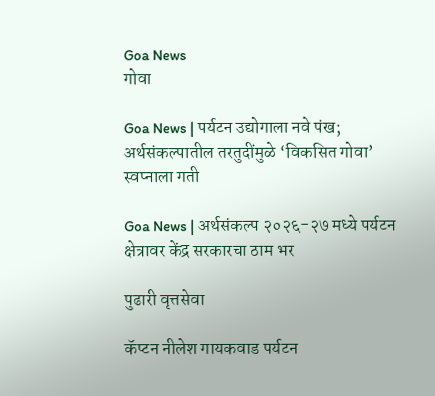Goa News
गोवा

Goa News | पर्यटन उद्योगाला नवे पंख; अर्थसंकल्पातील तरतुदींमुळे ‘विकसित गोवा’ स्वप्नाला गती

Goa News | अर्थसंकल्प २०२६-२७ मध्ये पर्यटन क्षेत्रावर केंद्र सरकारचा ठाम भर

पुढारी वृत्तसेवा

कॅप्टन नीलेश गायकवाड पर्यटन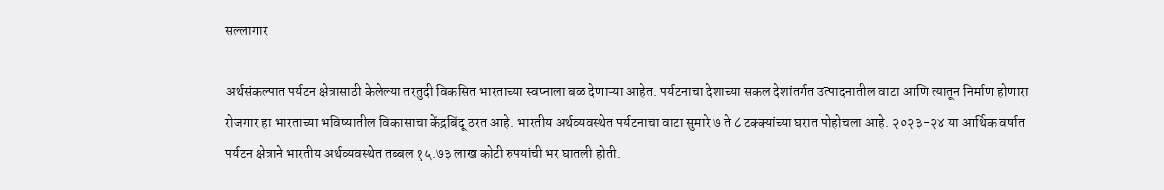सल्लागार

अर्थसंकल्पात पर्यटन क्षेत्रासाठी केलेल्या तरतुदी विकसित भारताच्या स्वप्नाला बळ देणाऱ्या आहेत. पर्यटनाचा देशाच्या सकल देशांतर्गत उत्पादनातील वाटा आणि त्यातून निर्माण होणारा रोजगार हा भारताच्या भविष्यातील विकासाचा केंद्रबिंदू ठरत आहे. भारतीय अर्थव्यवस्थेत पर्यटनाचा वाटा सुमारे ७ ते ८ टक्क्यांच्या घरात पोहोचला आहे. २०२३-२४ या आर्थिक वर्षात पर्यटन क्षेत्राने भारतीय अर्थव्यवस्थेत तब्बल १५.७३ लाख कोटी रुपयांची भर घातली होती.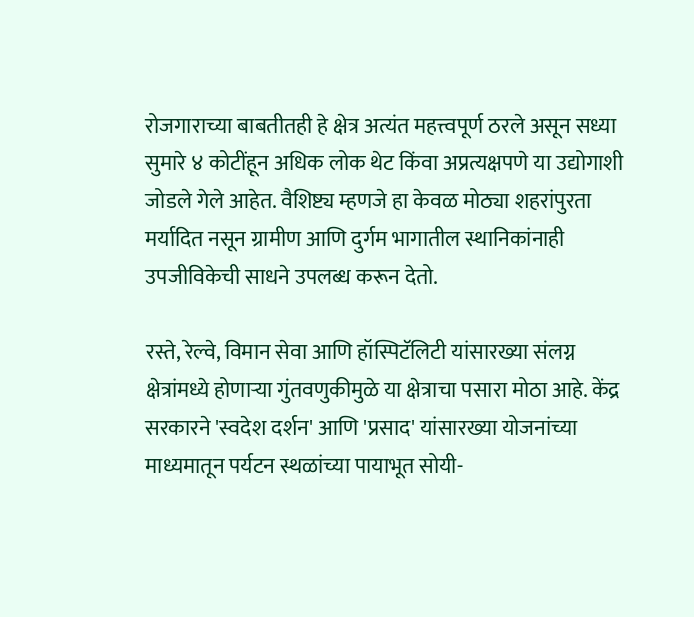रोजगाराच्या बाबतीतही हे क्षेत्र अत्यंत महत्त्वपूर्ण ठरले असून सध्या सुमारे ४ कोटींहून अधिक लोक थेट किंवा अप्रत्यक्षपणे या उद्योगाशी जोडले गेले आहेत. वैशिष्ट्य म्हणजे हा केवळ मोठ्या शहरांपुरता मर्यादित नसून ग्रामीण आणि दुर्गम भागातील स्थानिकांनाही उपजीविकेची साधने उपलब्ध करून देतो.

रस्ते, रेल्वे, विमान सेवा आणि हॉस्पिटॅलिटी यांसारख्या संलग्न क्षेत्रांमध्ये होणाऱ्या गुंतवणुकीमुळे या क्षेत्राचा पसारा मोठा आहे. केंद्र सरकारने 'स्वदेश दर्शन' आणि 'प्रसाद' यांसारख्या योजनांच्या माध्यमातून पर्यटन स्थळांच्या पायाभूत सोयी-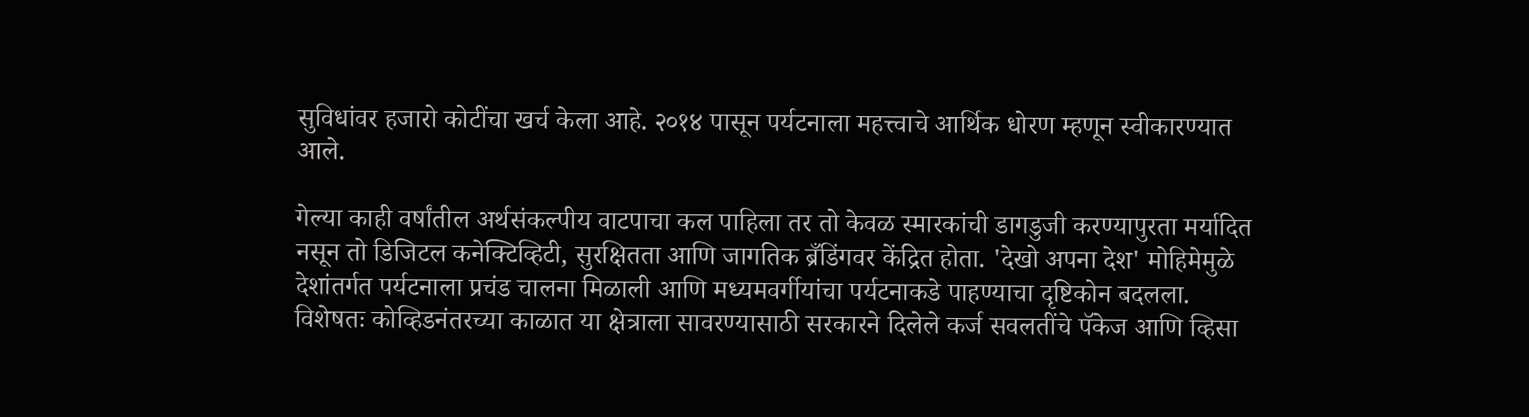सुविधांवर हजारो कोटींचा खर्च केला आहे. २०१४ पासून पर्यटनाला महत्त्वाचे आर्थिक धोरण म्हणून स्वीकारण्यात आले.

गेल्या काही वर्षांतील अर्थसंकल्पीय वाटपाचा कल पाहिला तर तो केवळ स्मारकांची डागडुजी करण्यापुरता मर्यादित नसून तो डिजिटल कनेक्टिव्हिटी, सुरक्षितता आणि जागतिक ब्रँडिंगवर केंद्रित होता. 'देखो अपना देश' मोहिमेमुळे देशांतर्गत पर्यटनाला प्रचंड चालना मिळाली आणि मध्यमवर्गीयांचा पर्यटनाकडे पाहण्याचा दृष्टिकोन बदलला. विशेषतः कोव्हिडनंतरच्या काळात या क्षेत्राला सावरण्यासाठी सरकारने दिलेले कर्ज सवलतींचे पॅकेज आणि व्हिसा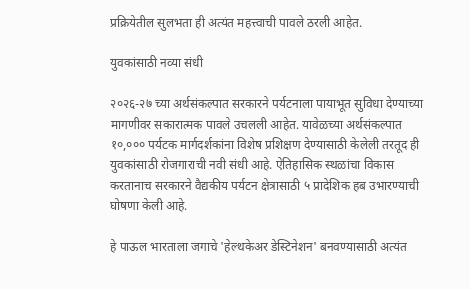प्रक्रियेतील सुलभता ही अत्यंत महत्त्वाची पावले ठरली आहेत.

युवकांसाठी नव्या संधी

२०२६-२७ च्या अर्थसंकल्पात सरकारने पर्यटनाला पायाभूत सुविधा देण्याच्या मागणीवर सकारात्मक पावले उचलली आहेत. यावेळच्या अर्थसंकल्पात १०,००० पर्यटक मार्गदर्शकांना विशेष प्रशिक्षण देण्यासाठी केलेली तरतूद ही युवकांसाठी रोजगाराची नवी संधी आहे. ऐतिहासिक स्थळांचा विकास करतानाच सरकारने वैद्यकीय पर्यटन क्षेत्रासाठी ५ प्रादेशिक हब उभारण्याची घोषणा केली आहे.

हे पाऊल भारताला जगाचे 'हेल्थकेअर डेस्टिनेशन' बनवण्यासाठी अत्यंत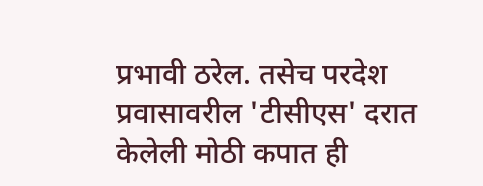प्रभावी ठरेल. तसेच परदेश प्रवासावरील 'टीसीएस' दरात केलेली मोठी कपात ही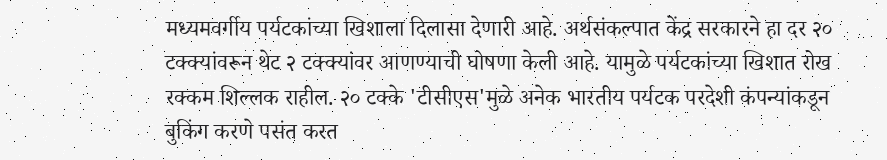मध्यमवर्गीय पर्यटकांच्या खिशाला दिलासा देणारी आहे. अर्थसंकल्पात केंद्र सरकारने हा दर २० टक्क्यांवरून थेट २ टक्क्यांवर आणण्याची घोषणा केली आहे. यामुळे पर्यटकांच्या खिशात रोख रक्कम शिल्लक राहील. २० टक्के 'टीसीएस'मुळे अनेक भारतीय पर्यटक परदेशी कंपन्यांकडून बुकिंग करणे पसंत करत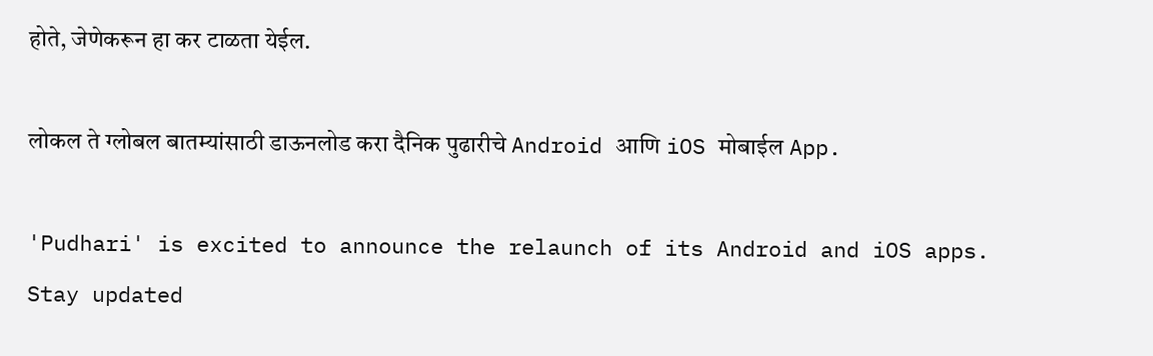होते, जेणेकरून हा कर टाळता येईल.

लोकल ते ग्लोबल बातम्यांसाठी डाऊनलोड करा दैनिक पुढारीचे Android आणि iOS मोबाईल App.

'Pudhari' is excited to announce the relaunch of its Android and iOS apps. Stay updated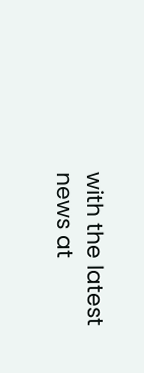with the latest news at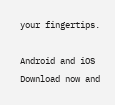your fingertips.

Android and iOS Download now and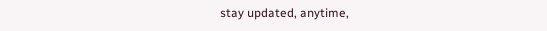stay updated, anytime,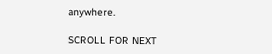anywhere.

SCROLL FOR NEXT